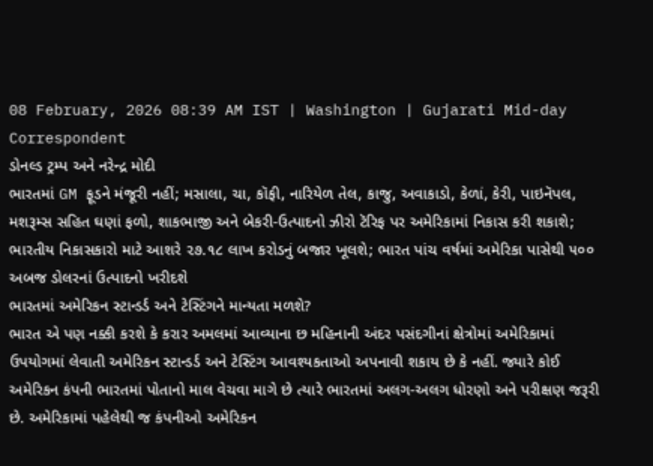08 February, 2026 08:39 AM IST | Washington | Gujarati Mid-day Correspondent
ડોનલ્ડ ટ્રમ્પ અને નરેન્દ્ર મોદી
ભારતમાં GM ફૂડને મંજૂરી નહીં; મસાલા, ચા, કૉફી, નારિયેળ તેલ, કાજુ, અવાકાડો, કેળાં, કેરી, પાઇનૅપલ, મશરૂમ્સ સહિત ઘણાં ફળો, શાકભાજી અને બેકરી-ઉત્પાદનો ઝીરો ટૅરિફ પર અમેરિકામાં નિકાસ કરી શકાશે; ભારતીય નિકાસકારો માટે આશરે ૨૭.૧૮ લાખ કરોડનું બજાર ખૂલશે; ભારત પાંચ વર્ષમાં અમેરિકા પાસેથી ૫૦૦ અબજ ડોલરનાં ઉત્પાદનો ખરીદશે
ભારતમાં અમેરિકન સ્ટાન્ડર્ડ અને ટેસ્ટિંગને માન્યતા મળશે?
ભારત એ પણ નક્કી કરશે કે કરાર અમલમાં આવ્યાના છ મહિનાની અંદર પસંદગીનાં ક્ષેત્રોમાં અમેરિકામાં ઉપયોગમાં લેવાતી અમેરિકન સ્ટાન્ડર્ડ અને ટેસ્ટિંગ આવશ્યકતાઓ અપનાવી શકાય છે કે નહીં. જ્યારે કોઈ અમેરિકન કંપની ભારતમાં પોતાનો માલ વેચવા માગે છે ત્યારે ભારતમાં અલગ-અલગ ધોરણો અને પરીક્ષણ જરૂરી છે. અમેરિકામાં પહેલેથી જ કંપનીઓ અમેરિકન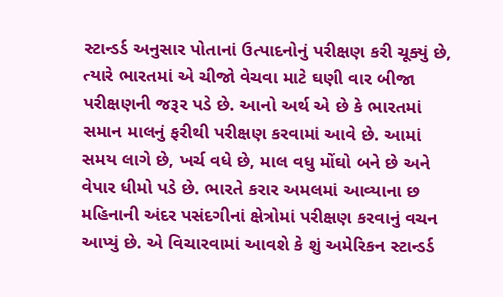સ્ટાન્ડર્ડ અનુસાર પોતાનાં ઉત્પાદનોનું પરીક્ષણ કરી ચૂક્યું છે, ત્યારે ભારતમાં એ ચીજો વેચવા માટે ઘણી વાર બીજા પરીક્ષણની જરૂર પડે છે. આનો અર્થ એ છે કે ભારતમાં સમાન માલનું ફરીથી પરીક્ષણ કરવામાં આવે છે. આમાં સમય લાગે છે, ખર્ચ વધે છે, માલ વધુ મોંઘો બને છે અને વેપાર ધીમો પડે છે. ભારતે કરાર અમલમાં આવ્યાના છ મહિનાની અંદર પસંદગીનાં ક્ષેત્રોમાં પરીક્ષણ કરવાનું વચન આપ્યું છે. એ વિચારવામાં આવશે કે શું અમેરિકન સ્ટાન્ડર્ડ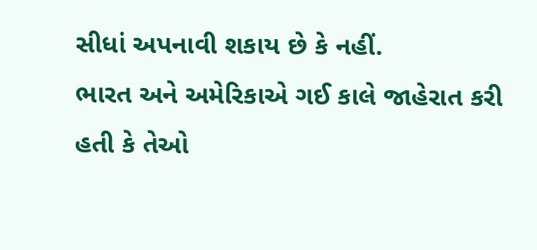સીધાં અપનાવી શકાય છે કે નહીં.
ભારત અને અમેરિકાએ ગઈ કાલે જાહેરાત કરી હતી કે તેઓ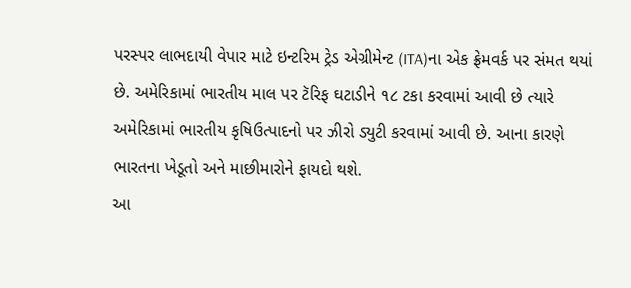પરસ્પર લાભદાયી વેપાર માટે ઇન્ટરિમ ટ્રેડ એગ્રીમેન્ટ (ITA)ના એક ફ્રેમવર્ક પર સંમત થયાં છે. અમેરિકામાં ભારતીય માલ પર ટૅરિફ ઘટાડીને ૧૮ ટકા કરવામાં આવી છે ત્યારે અમેરિકામાં ભારતીય કૃષિઉત્પાદનો પર ઝીરો ડ્યુટી કરવામાં આવી છે. આના કારણે ભારતના ખેડૂતો અને માછીમારોને ફાયદો થશે.
આ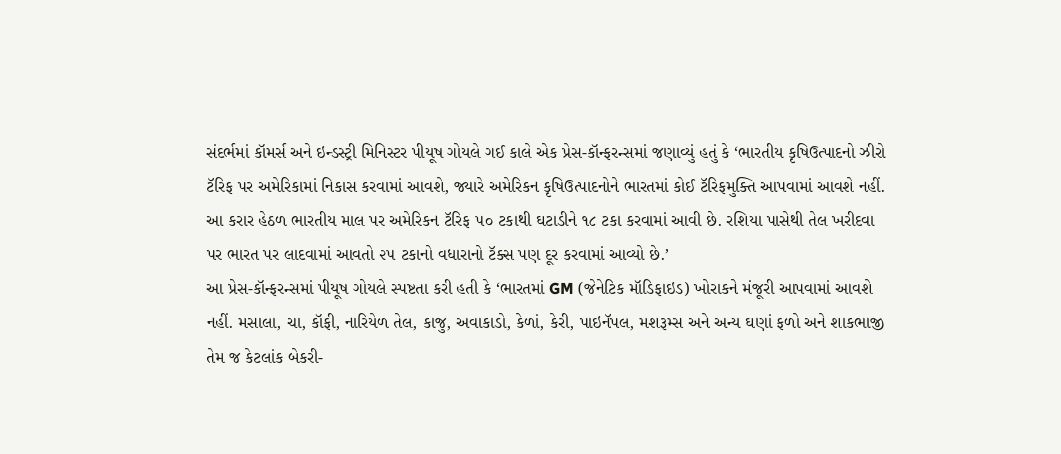સંદર્ભમાં કૉમર્સ અને ઇન્ડસ્ટ્રી મિનિસ્ટર પીયૂષ ગોયલે ગઈ કાલે એક પ્રેસ-કૉન્ફરન્સમાં જણાવ્યું હતું કે ‘ભારતીય કૃષિઉત્પાદનો ઝીરો ટૅરિફ પર અમેરિકામાં નિકાસ કરવામાં આવશે, જ્યારે અમેરિકન કૃષિઉત્પાદનોને ભારતમાં કોઈ ટૅરિફમુક્તિ આપવામાં આવશે નહીં. આ કરાર હેઠળ ભારતીય માલ પર અમેરિકન ટૅરિફ ૫૦ ટકાથી ઘટાડીને ૧૮ ટકા કરવામાં આવી છે. રશિયા પાસેથી તેલ ખરીદવા પર ભારત પર લાદવામાં આવતો ૨૫ ટકાનો વધારાનો ટૅક્સ પણ દૂર કરવામાં આવ્યો છે.’
આ પ્રેસ-કૉન્ફરન્સમાં પીયૂષ ગોયલે સ્પષ્ટતા કરી હતી કે ‘ભારતમાં GM (જેનેટિક મૉડિફાઇડ) ખોરાકને મંજૂરી આપવામાં આવશે નહીં. મસાલા, ચા, કૉફી, નારિયેળ તેલ, કાજુ, અવાકાડો, કેળાં, કેરી, પાઇનૅપલ, મશરૂમ્સ અને અન્ય ઘણાં ફળો અને શાકભાજી તેમ જ કેટલાંક બેકરી-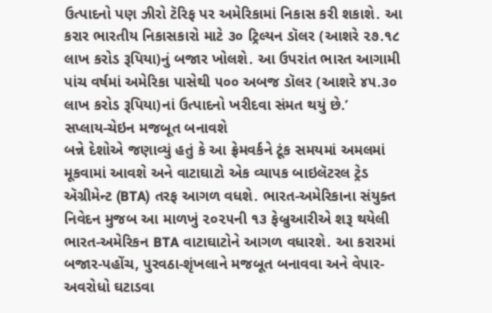ઉત્પાદનો પણ ઝીરો ટૅરિફ પર અમેરિકામાં નિકાસ કરી શકાશે. આ કરાર ભારતીય નિકાસકારો માટે ૩૦ ટ્રિલ્યન ડૉલર (આશરે ૨૭.૧૮ લાખ કરોડ રૂપિયા)નું બજાર ખોલશે. આ ઉપરાંત ભારત આગામી પાંચ વર્ષમાં અમેરિકા પાસેથી ૫૦૦ અબજ ડૉલર (આશરે ૪૫.૩૦ લાખ કરોડ રૂપિયા)નાં ઉત્પાદનો ખરીદવા સંમત થયું છે.’
સપ્લાય-ચેઇન મજબૂત બનાવશે
બન્ને દેશોએ જણાવ્યું હતું કે આ ફ્રેમવર્કને ટૂંક સમયમાં અમલમાં મૂકવામાં આવશે અને વાટાઘાટો એક વ્યાપક બાઇલૅટરલ ટ્રેડ ઍગ્રીમેન્ટ (BTA) તરફ આગળ વધશે. ભારત-અમેરિકાના સંયુક્ત નિવેદન મુજબ આ માળખું ૨૦૨૫ની ૧૩ ફેબ્રુઆરીએ શરૂ થયેલી ભારત-અમેરિકન BTA વાટાઘાટોને આગળ વધારશે. આ કરારમાં બજાર-પહોંચ, પુરવઠા-શૃંખલાને મજબૂત બનાવવા અને વેપાર-અવરોધો ઘટાડવા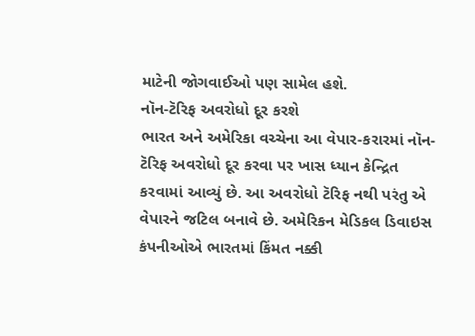માટેની જોગવાઈઓ પણ સામેલ હશે.
નૉન-ટૅરિફ અવરોધો દૂર કરશે
ભારત અને અમેરિકા વચ્ચેના આ વેપાર-કરારમાં નૉન-ટૅરિફ અવરોધો દૂર કરવા પર ખાસ ધ્યાન કેન્દ્રિત કરવામાં આવ્યું છે. આ અવરોધો ટૅરિફ નથી પરંતુ એ વેપારને જટિલ બનાવે છે. અમેરિકન મેડિકલ ડિવાઇસ કંપનીઓએ ભારતમાં કિંમત નક્કી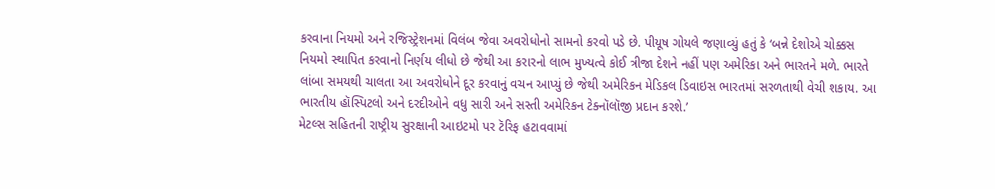કરવાના નિયમો અને રજિસ્ટ્રેશનમાં વિલંબ જેવા અવરોધોનો સામનો કરવો પડે છે. પીયૂષ ગોયલે જણાવ્યું હતું કે ‘બન્ને દેશોએ ચોક્કસ નિયમો સ્થાપિત કરવાનો નિર્ણય લીધો છે જેથી આ કરારનો લાભ મુખ્યત્વે કોઈ ત્રીજા દેશને નહીં પણ અમેરિકા અને ભારતને મળે. ભારતે લાંબા સમયથી ચાલતા આ અવરોધોને દૂર કરવાનું વચન આપ્યું છે જેથી અમેરિકન મેડિકલ ડિવાઇસ ભારતમાં સરળતાથી વેચી શકાય. આ ભારતીય હૉસ્પિટલો અને દરદીઓને વધુ સારી અને સસ્તી અમેરિકન ટેક્નૉલૉજી પ્રદાન કરશે.’
મેટલ્સ સહિતની રાષ્ટ્રીય સુરક્ષાની આઇટમો પર ટૅરિફ હટાવવામાં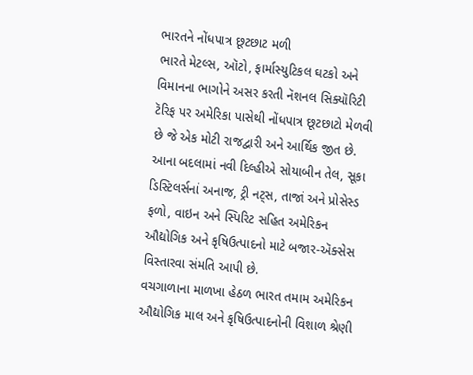ભારતને નોંધપાત્ર છૂટછાટ મળી
ભારતે મેટલ્સ, ઑટો, ફાર્માસ્યુટિકલ ઘટકો અને વિમાનના ભાગોને અસર કરતી નૅશનલ સિક્યૉરિટી ટૅરિફ પર અમેરિકા પાસેથી નોંધપાત્ર છૂટછાટો મેળવી છે જે એક મોટી રાજદ્વારી અને આર્થિક જીત છે. આના બદલામાં નવી દિલ્હીએ સોયાબીન તેલ, સૂકા ડિસ્ટિલર્સનાં અનાજ, ટ્રી નટ્સ, તાજાં અને પ્રોસેસ્ડ ફળો, વાઇન અને સ્પિરિટ સહિત અમેરિકન ઔદ્યોગિક અને કૃષિઉત્પાદનો માટે બજાર-ઍક્સેસ વિસ્તારવા સંમતિ આપી છે.
વચગાળાના માળખા હેઠળ ભારત તમામ અમેરિકન ઔદ્યોગિક માલ અને કૃષિઉત્પાદનોની વિશાળ શ્રેણી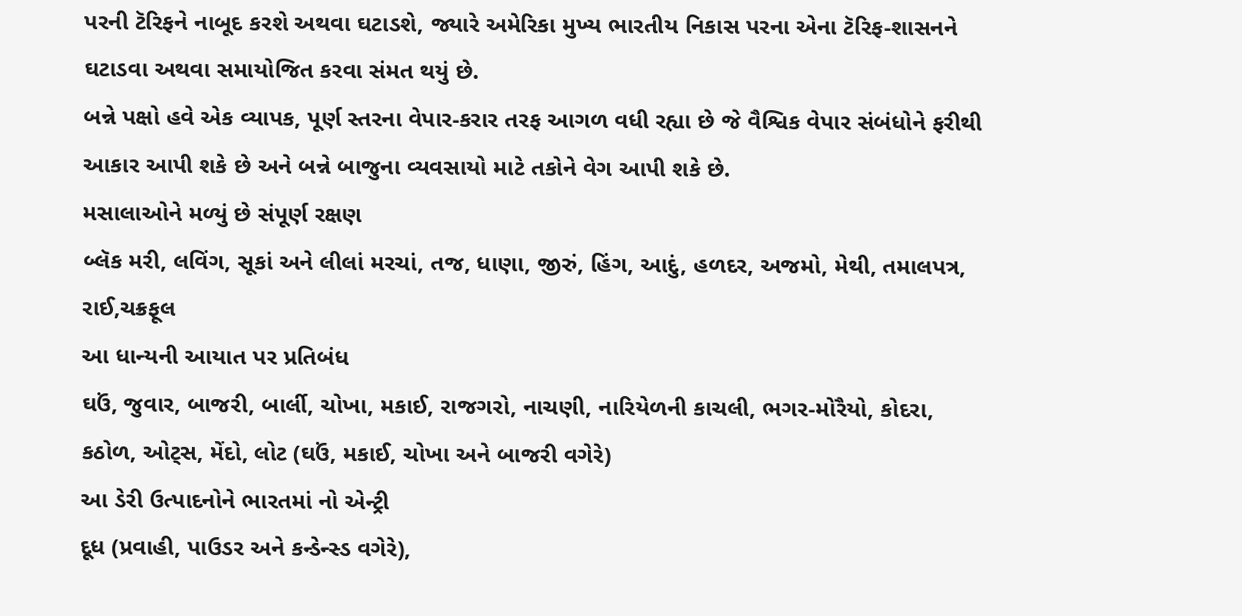પરની ટૅરિફને નાબૂદ કરશે અથવા ઘટાડશે, જ્યારે અમેરિકા મુખ્ય ભારતીય નિકાસ પરના એના ટૅરિફ-શાસનને ઘટાડવા અથવા સમાયોજિત કરવા સંમત થયું છે.
બન્ને પક્ષો હવે એક વ્યાપક, પૂર્ણ સ્તરના વેપાર-કરાર તરફ આગળ વધી રહ્યા છે જે વૈશ્વિક વેપાર સંબંધોને ફરીથી આકાર આપી શકે છે અને બન્ને બાજુના વ્યવસાયો માટે તકોને વેગ આપી શકે છે.
મસાલાઓને મળ્યું છે સંપૂર્ણ રક્ષણ
બ્લૅક મરી, લવિંગ, સૂકાં અને લીલાં મરચાં, તજ, ધાણા, જીરું, હિંગ, આદું, હળદર, અજમો, મેથી, તમાલપત્ર, રાઈ,ચક્રફૂલ
આ ધાન્યની આયાત પર પ્રતિબંધ
ઘઉં, જુવાર, બાજરી, બાર્લી, ચોખા, મકાઈ, રાજગરો, નાચણી, નારિયેળની કાચલી, ભગર-મોરૈયો, કોદરા, કઠોળ, ઓટ્સ, મેંદો, લોટ (ઘઉં, મકાઈ, ચોખા અને બાજરી વગેરે)
આ ડેરી ઉત્પાદનોને ભારતમાં નો એન્ટ્રી
દૂધ (પ્રવાહી, પાઉડર અને કન્ડેન્સ્ડ વગેરે),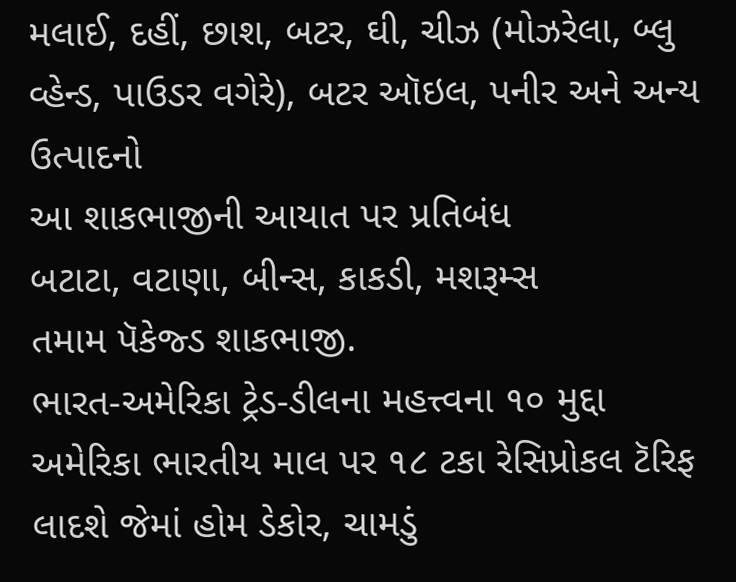મલાઈ, દહીં, છાશ, બટર, ઘી, ચીઝ (મોઝરેલા, બ્લુ વ્હેન્ડ, પાઉડર વગેરે), બટર ઑઇલ, પનીર અને અન્ય ઉત્પાદનો
આ શાકભાજીની આયાત પર પ્રતિબંધ
બટાટા, વટાણા, બીન્સ, કાકડી, મશરૂમ્સ
તમામ પૅકેજ્ડ શાકભાજી.
ભારત-અમેરિકા ટ્રેડ-ડીલના મહત્ત્વના ૧૦ મુદ્દા
અમેરિકા ભારતીય માલ પર ૧૮ ટકા રેસિપ્રોકલ ટૅરિફ લાદશે જેમાં હોમ ડેકોર, ચામડું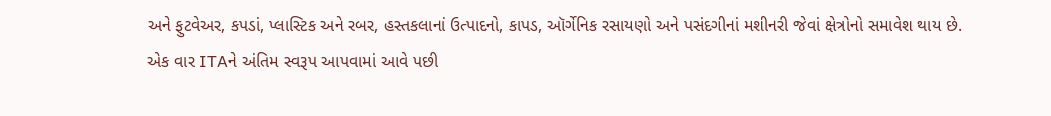અને ફુટવેઅર, કપડાં, પ્લાસ્ટિક અને રબર, હસ્તકલાનાં ઉત્પાદનો, કાપડ, ઑર્ગેનિક રસાયણો અને પસંદગીનાં મશીનરી જેવાં ક્ષેત્રોનો સમાવેશ થાય છે.
એક વાર ITAને અંતિમ સ્વરૂપ આપવામાં આવે પછી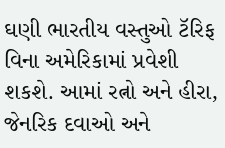ઘણી ભારતીય વસ્તુઓ ટૅરિફ વિના અમેરિકામાં પ્રવેશી શકશે. આમાં રત્નો અને હીરા, જેનરિક દવાઓ અને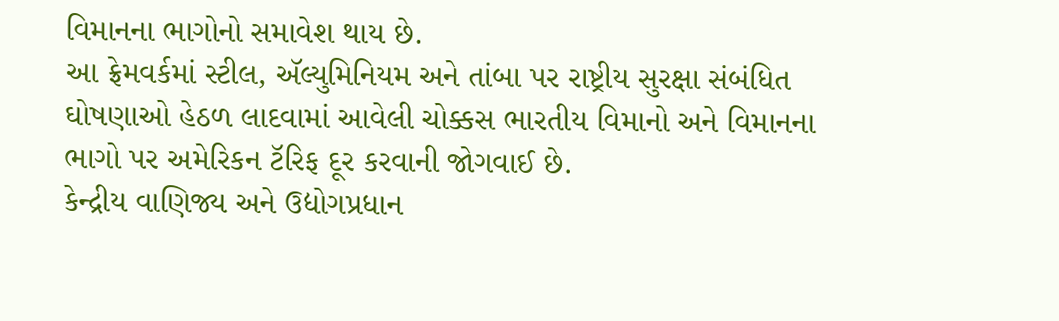વિમાનના ભાગોનો સમાવેશ થાય છે.
આ ફ્રેમવર્કમાં સ્ટીલ, ઍલ્યુમિનિયમ અને તાંબા પર રાષ્ટ્રીય સુરક્ષા સંબંધિત ઘોષણાઓ હેઠળ લાદવામાં આવેલી ચોક્કસ ભારતીય વિમાનો અને વિમાનના ભાગો પર અમેરિકન ટૅરિફ દૂર કરવાની જોગવાઈ છે.
કેન્દ્રીય વાણિજ્ય અને ઉદ્યોગપ્રધાન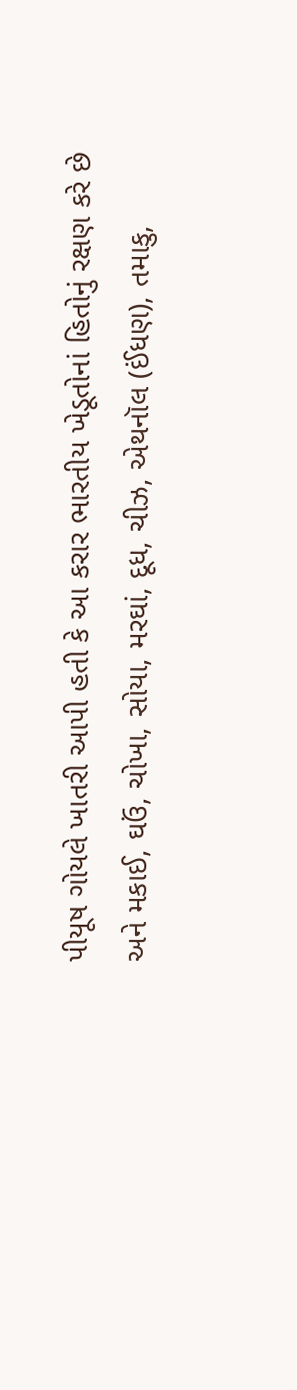પીયૂષ ગોયલે ખાતરી આપી હતી કે આ કરાર ભારતીય ખેડૂતોનાં હિતોનું રક્ષણ કરે છે અને મકાઈ, ઘઉં, ચોખા, સોયા, મરઘાં, દૂધ, ચીઝ, એથનૉલ (ઈંધણ), તમાકુ,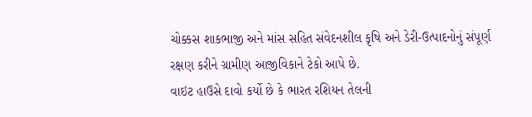ચોક્કસ શાકભાજી અને માંસ સહિત સંવેદનશીલ કૃષિ અને ડેરી-ઉત્પાદનોનું સંપૂર્ણ રક્ષણ કરીને ગ્રામીણ આજીવિકાને ટેકો આપે છે.
વાઇટ હાઉસે દાવો કર્યો છે કે ભારત રશિયન તેલની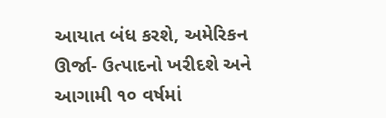આયાત બંધ કરશે, અમેરિકન ઊર્જા- ઉત્પાદનો ખરીદશે અને આગામી ૧૦ વર્ષમાં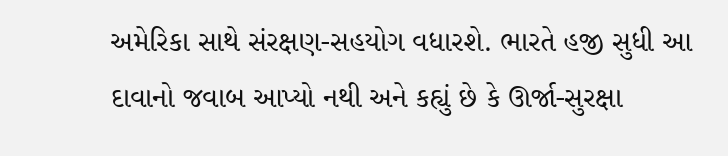અમેરિકા સાથે સંરક્ષણ-સહયોગ વધારશે. ભારતે હજી સુધી આ દાવાનો જવાબ આપ્યો નથી અને કહ્યું છે કે ઊર્જા-સુરક્ષા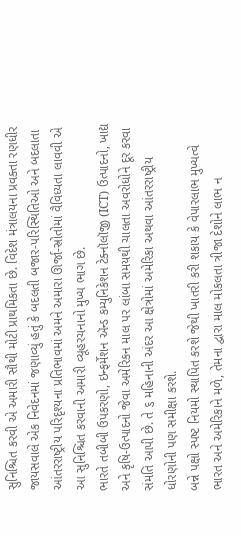સુનિશ્ચિત કરવી એ અમારી સૌથી મોટી પ્રાથમિકતા છે. વિદેશ મંત્રાલયના પ્રવક્તા રણધીર જાયસવાલે એક નિવેદનમાં જણાવ્યું હતું કે બદલતી બજાર-પરિસ્થિતિઓ અને બદલાતા આંતરરાષ્ટ્રીય પરિદૃશ્યના પ્રતિભાવમાં અમને અમારા ઊર્જા-સ્રોતોમાં વૈવિધ્યતા લાવવી એ આ સુનિશ્ચિત કરવાની અમારી વ્યૂહરચનાનો મુખ્ય ભાગ છે.
ભારતે તબીબી ઉપકરણો, ઇન્ફર્મેશન ઍન્ડ કમ્યુનિકેશન ટેક્નૉલૉજી (ICT) ઉત્પાદનો, ખાદ્ય અને કૃષિ-ઉત્પાદનો જેવા અમેરિકન માલ પર લાંબા સમયથી ચાલતા અવરોધોને દૂર કરવા સંમતિ આપી છે. તે ૬ મહિનાની અંદર આ ક્ષેત્રોમાં અમેરિકા અથવા આંતરરાષ્ટ્રીય ધોરણોની પણ સમીક્ષા કરશે.
બન્ને પક્ષો સ્પષ્ટ નિયમો સ્થાપિત કરશે જેથી ખાતરી કરી શકાય કે વેપારલાભ મુખ્યત્વે ભારત અને અમેરિકાને મળે, તેમના દ્વારા માલ મોકલતા ત્રીજા દેશોને લાભ ન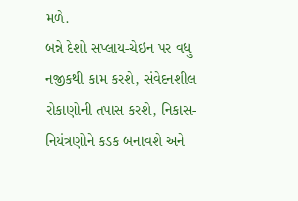મળે.
બન્ને દેશો સપ્લાય-ચેઇન પર વધુ નજીકથી કામ કરશે, સંવેદનશીલ રોકાણોની તપાસ કરશે, નિકાસ-નિયંત્રણોને કડક બનાવશે અને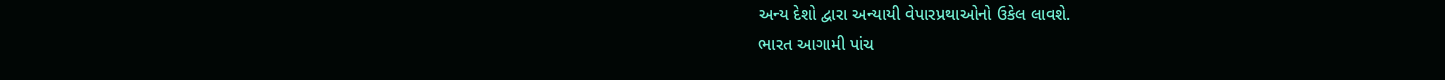અન્ય દેશો દ્વારા અન્યાયી વેપારપ્રથાઓનો ઉકેલ લાવશે.
ભારત આગામી પાંચ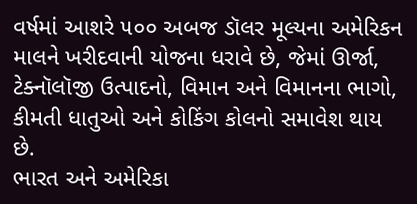વર્ષમાં આશરે ૫૦૦ અબજ ડૉલર મૂલ્યના અમેરિકન માલને ખરીદવાની યોજના ધરાવે છે, જેમાં ઊર્જા, ટેક્નૉલૉજી ઉત્પાદનો, વિમાન અને વિમાનના ભાગો, કીમતી ધાતુઓ અને કોકિંગ કોલનો સમાવેશ થાય છે.
ભારત અને અમેરિકા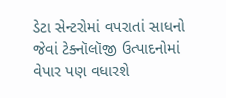ડેટા સેન્ટરોમાં વપરાતાં સાધનો જેવાં ટેક્નૉલૉજી ઉત્પાદનોમાં વેપાર પણ વધારશે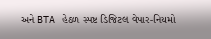અને BTA હેઠળ સ્પષ્ટ ડિજિટલ વેપાર-નિયમો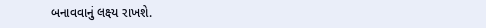બનાવવાનું લક્ષ્ય રાખશે.